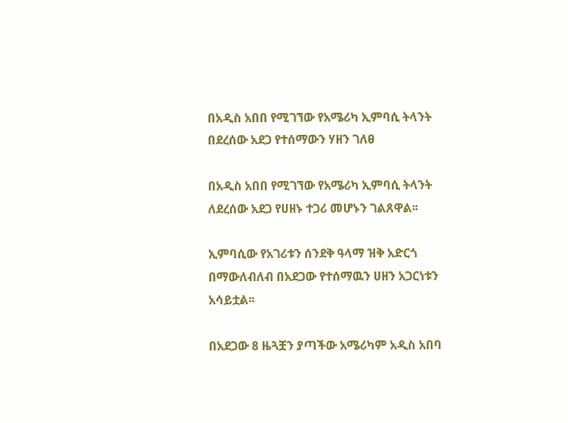በአዲስ አበበ የሚገኘው የአሜሪካ ኢምባሲ ትላንት በደረሰው አደጋ የተሰማውን ሃዘን ገለፀ

በአዲስ አበበ የሚገኘው የአሜሪካ ኢምባሲ ትላንት ለደረሰው አደጋ የሀዘኑ ተጋሪ መሆኑን ገልጸዋል፡፡

ኢምባሲው የአገሪቱን ሰንደቅ ዓላማ ዝቅ አድርጎ በማውለብለብ በአደጋው የተሰማዉን ሀዘን አጋርነቱን አሳይቷል፡፡

በአደጋው 8 ዜጓቿን ያጣችው አሜሪካም አዲስ አበባ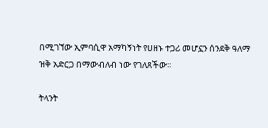በሚገኘው ኢምባሲዋ አማካኝነት የሀዘኑ ተጋሪ መሆኗን ሰንደቅ ዓለማ ዝቅ አድርጋ በማውብለብ ነው የገለጸችው፡፡

ትላንት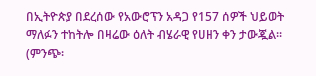በኢትዮጵያ በደረሰው የአውሮፕን አዳጋ የ157 ሰዎች ህይወት ማለፉን ተከትሎ በዛሬው ዕለት ብሄራዊ የሀዘን ቀን ታውጇል፡፡ (ምንጭ፡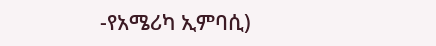-የአሜሪካ ኢምባሲ)